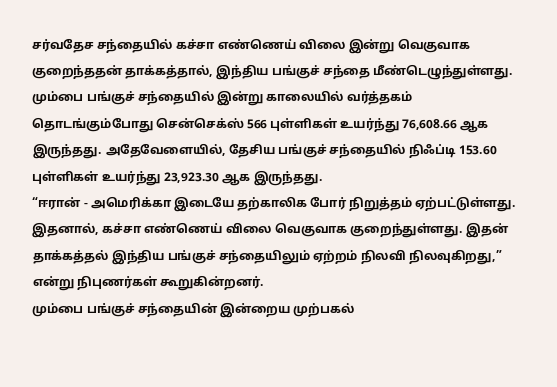சர்வதேச சந்தையில் கச்சா எண்ணெய் விலை இன்று வெகுவாக குறைந்ததன் தாக்கத்தால், இந்திய பங்குச் சந்தை மீண்டெழுந்துள்ளது.
மும்பை பங்குச் சந்தையில் இன்று காலையில் வர்த்தகம் தொடங்கும்போது சென்செக்ஸ் 566 புள்ளிகள் உயர்ந்து 76,608.66 ஆக இருந்தது. அதேவேளையில், தேசிய பங்குச் சந்தையில் நிஃப்டி 153.60 புள்ளிகள் உயர்ந்து 23,923.30 ஆக இருந்தது.
“ஈரான் - அமெரிக்கா இடையே தற்காலிக போர் நிறுத்தம் ஏற்பட்டுள்ளது. இதனால், கச்சா எண்ணெய் விலை வெகுவாக குறைந்துள்ளது. இதன் தாக்கத்தல் இந்திய பங்குச் சந்தையிலும் ஏற்றம் நிலவி நிலவுகிறது,” என்று நிபுணர்கள் கூறுகின்றனர்.
மும்பை பங்குச் சந்தையின் இன்றைய முற்பகல்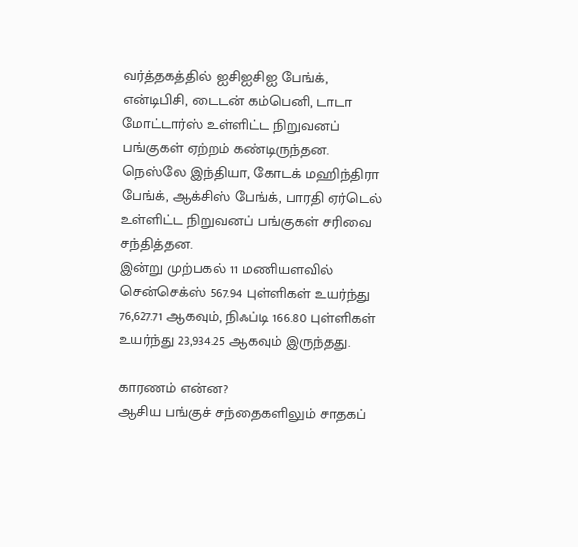வர்த்தகத்தில் ஐசிஐசிஐ பேங்க், என்டிபிசி, டைடன் கம்பெனி, டாடா மோட்டார்ஸ் உள்ளிட்ட நிறுவனப் பங்குகள் ஏற்றம் கண்டிருந்தன. நெஸ்லே இந்தியா, கோடக் மஹிந்திரா பேங்க், ஆக்சிஸ் பேங்க், பாரதி ஏர்டெல் உள்ளிட்ட நிறுவனப் பங்குகள் சரிவை சந்தித்தன.
இன்று முற்பகல் 11 மணியளவில் சென்செக்ஸ் 567.94 புள்ளிகள் உயர்ந்து 76,627.71 ஆகவும், நிஃப்டி 166.80 புள்ளிகள் உயர்ந்து 23,934.25 ஆகவும் இருந்தது.

காரணம் என்ன?
ஆசிய பங்குச் சந்தைகளிலும் சாதகப்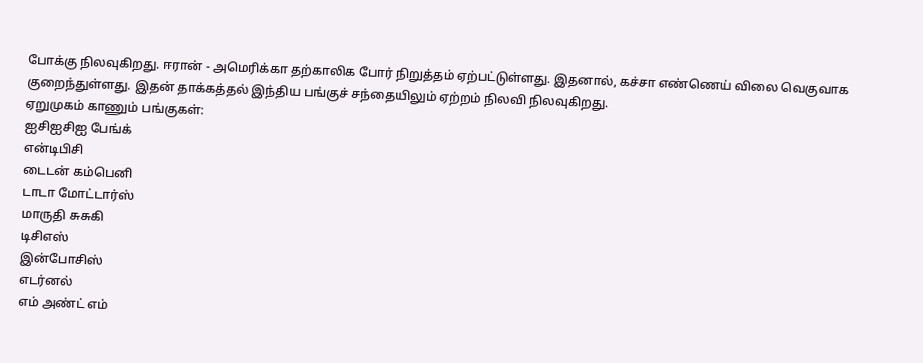போக்கு நிலவுகிறது. ஈரான் - அமெரிக்கா தற்காலிக போர் நிறுத்தம் ஏற்பட்டுள்ளது. இதனால், கச்சா எண்ணெய் விலை வெகுவாக குறைந்துள்ளது. இதன் தாக்கத்தல் இந்திய பங்குச் சந்தையிலும் ஏற்றம் நிலவி நிலவுகிறது.
ஏறுமுகம் காணும் பங்குகள்:
ஐசிஐசிஐ பேங்க்
என்டிபிசி
டைடன் கம்பெனி
டாடா மோட்டார்ஸ்
மாருதி சுசுகி
டிசிஎஸ்
இன்போசிஸ்
எடர்னல்
எம் அண்ட் எம்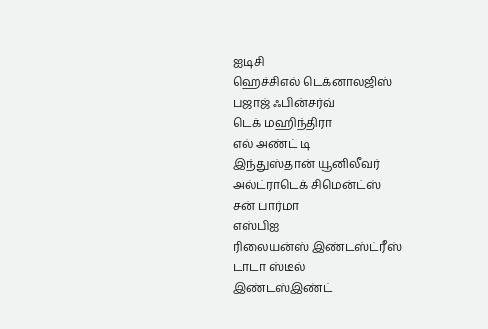ஐடிசி
ஹெச்சிஎல் டெக்னாலஜிஸ்
பஜாஜ் ஃபின்சர்வ்
டெக் மஹிந்திரா
எல் அண்ட் டி
இந்துஸ்தான் யூனிலீவர்
அல்ட்ராடெக் சிமென்ட்ஸ்
சன் பார்மா
எஸ்பிஐ
ரிலையன்ஸ் இண்டஸ்ட்ரீஸ்
டாடா ஸ்டீல்
இண்டஸ்இண்ட்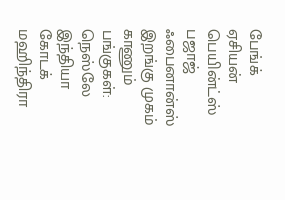பேங்க்
ஏசியன் பெயின்ட்ஸ்
பஜாஜ் ஃபைனான்ஸ்
இறங்கு முகம் காணும் பங்குகள்:
நெஸ்லே இந்தியா
கோடக் மஹிந்திரா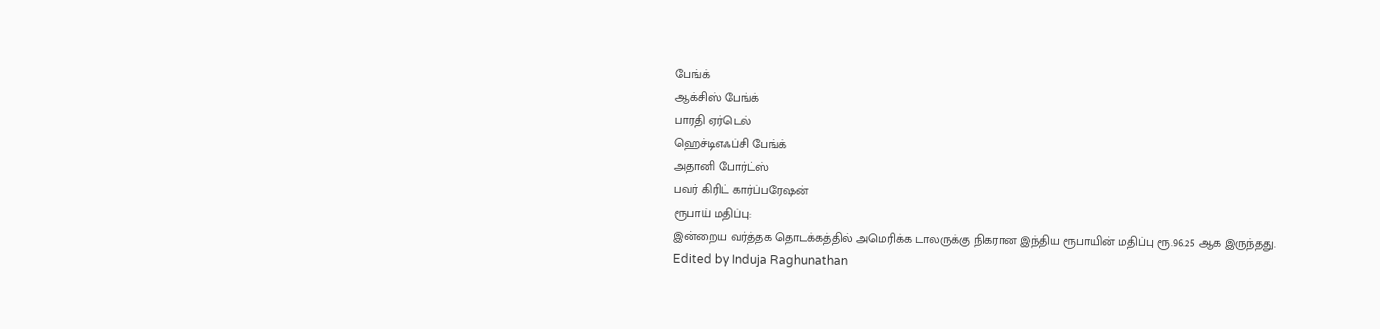பேங்க்
ஆக்சிஸ் பேங்க்
பாரதி ஏர்டெல்
ஹெச்டிஎஃப்சி பேங்க்
அதானி போர்ட்ஸ்
பவர் கிரிட் கார்ப்பரேஷன்
ரூபாய் மதிப்பு:
இன்றைய வர்த்தக தொடக்கத்தில் அமெரிக்க டாலருக்கு நிகரான இந்திய ரூபாயின் மதிப்பு ரூ.96.25 ஆக இருந்தது.
Edited by Induja Raghunathan